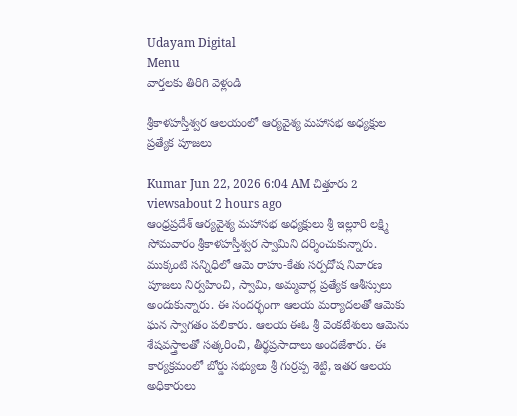Udayam Digital
Menu
వార్తలకు తిరిగి వెళ్లండి

శ్రీకాళహస్తీశ్వర ఆలయంలో ఆర్యవైశ్య మహాసభ అధ్యక్షుల ప్రత్యేక పూజలు

Kumar Jun 22, 2026 6:04 AM చిత్తూరు 2 viewsabout 2 hours ago
ఆంధ్రప్రదేశ్ ఆర్యవైశ్య మహాసభ అధ్యక్షులు శ్రీ ఇల్లూరి లక్ష్మి సోమవారం శ్రీకాళహస్తీశ్వర స్వామిని దర్శించుకున్నారు. ముక్కంటి సన్నిధిలో ఆమె రాహు-కేతు సర్పదోష నివారణ పూజలు నిర్వహించి, స్వామి, అమ్మవార్ల ప్రత్యేక ఆశీస్సులు అందుకున్నారు. ఈ సందర్భంగా ఆలయ మర్యాదలతో ఆమెకు ఘన స్వాగతం పలికారు. ఆలయ ఈఓ శ్రీ వెంకటేశులు ఆమెను శేషవస్త్రాలతో సత్కరించి, తీర్థప్రసాదాలు అందజేశారు. ఈ కార్యక్రమంలో బోర్డు సభ్యులు శ్రీ గుర్రప్ప శెట్టి, ఇతర ఆలయ అధికారులు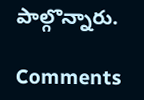పాల్గొన్నారు.

Comments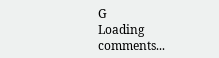G
Loading comments...